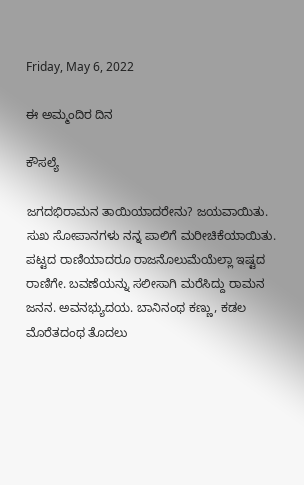Friday, May 6, 2022

ಈ ಅಮ್ಮಂದಿರ ದಿನ

ಕೌಸಲ್ಯೆ

ಜಗದಭಿರಾಮನ ತಾಯಿಯಾದರೇನು? ಜಯವಾಯಿತು. ಸುಖ ಸೋಪಾನಗಳು ನನ್ನ ಪಾಲಿಗೆ ಮರೀಚಿಕೆಯಾಯಿತು. ಪಟ್ಟದ ರಾಣಿಯಾದರೂ ರಾಜನೊಲುಮೆಯೆಲ್ಲಾ ಇಷ್ಟದ ರಾಣಿಗೇ. ಬವಣೆಯನ್ನು ಸಲೀಸಾಗಿ ಮರೆಸಿದ್ದು ರಾಮನ ಜನನ. ಅವನಭ್ಯುದಯ. ಬಾನಿನಂಥ ಕಣ್ಣು, ಕಡಲ ಮೊರೆತದಂಥ ತೊದಲು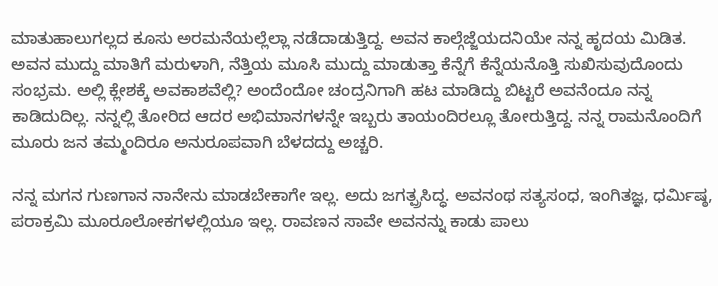ಮಾತುಹಾಲುಗಲ್ಲದ ಕೂಸು ಅರಮನೆಯಲ್ಲೆಲ್ಲಾ ನಡೆದಾಡುತ್ತಿದ್ದ. ಅವನ ಕಾಲ್ಗೆಜ್ಜೆಯದನಿಯೇ ನನ್ನ ಹೃದಯ ಮಿಡಿತ. ಅವನ ಮುದ್ದು ಮಾತಿಗೆ ಮರುಳಾಗಿ, ನೆತ್ತಿಯ ಮೂಸಿ ಮುದ್ದು ಮಾಡುತ್ತಾ ಕೆನ್ನೆಗೆ ಕೆನ್ನೆಯನೊತ್ತಿ ಸುಖಿಸುವುದೊಂದು ಸಂಭ್ರಮ. ಅಲ್ಲಿ ಕ್ಲೇಶಕ್ಕೆ ಅವಕಾಶವೆಲ್ಲಿ? ಅಂದೆಂದೋ ಚಂದ್ರನಿಗಾಗಿ ಹಟ ಮಾಡಿದ್ದು ಬಿಟ್ಟರೆ ಅವನೆಂದೂ ನನ್ನ ಕಾಡಿದುದಿಲ್ಲ. ನನ್ನಲ್ಲಿ ತೋರಿದ ಆದರ ಅಭಿಮಾನಗಳನ್ನೇ ಇಬ್ಬರು ತಾಯಂದಿರಲ್ಲೂ ತೋರುತ್ತಿದ್ದ. ನನ್ನ ರಾಮನೊಂದಿಗೆ ಮೂರು ಜನ ತಮ್ಮಂದಿರೂ ಅನುರೂಪವಾಗಿ ಬೆಳದದ್ದು ಅಚ್ಚರಿ.

ನನ್ನ ಮಗನ ಗುಣಗಾನ ನಾನೇನು ಮಾಡಬೇಕಾಗೇ ಇಲ್ಲ. ಅದು ಜಗತ್ಪ್ರಸಿದ್ಧ. ಅವನಂಥ ಸತ್ಯಸಂಧ, ಇಂಗಿತಜ್ಞ, ಧರ್ಮಿಷ್ಠ, ಪರಾಕ್ರಮಿ ಮೂರೂಲೋಕಗಳಲ್ಲಿಯೂ ಇಲ್ಲ. ರಾವಣನ ಸಾವೇ ಅವನನ್ನು ಕಾಡು ಪಾಲು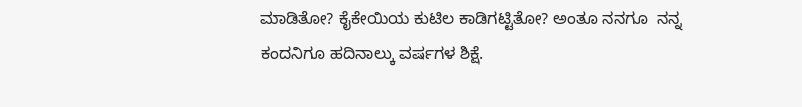ಮಾಡಿತೋ? ಕೈಕೇಯಿಯ ಕುಟಿಲ ಕಾಡಿಗಟ್ಟಿತೋ? ಅಂತೂ ನನಗೂ  ನನ್ನ ಕಂದನಿಗೂ ಹದಿನಾಲ್ಕು ವರ್ಷಗಳ ಶಿಕ್ಷೆ.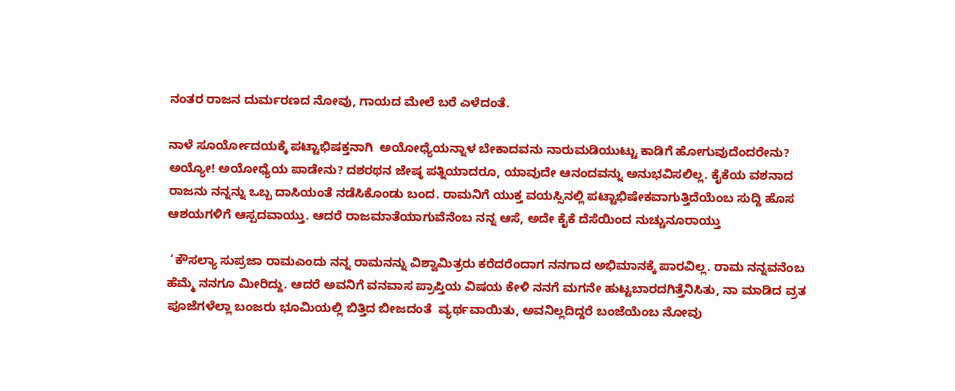ನಂತರ ರಾಜನ ದುರ್ಮರಣದ ನೋವು, ಗಾಯದ ಮೇಲೆ ಬರೆ ಎಳೆದಂತೆ.

ನಾಳೆ ಸೂರ್ಯೋದಯಕ್ಕೆ ಪಟ್ಟಾಭಿಷಕ್ತನಾಗಿ  ಅಯೋಧ್ಯೆಯನ್ನಾಳ ಬೇಕಾದವನು ನಾರುಮಡಿಯುಟ್ಟು ಕಾಡಿಗೆ ಹೋಗುವುದೆಂದರೇನು? ಅಯ್ಯೋ! ಅಯೋಧ್ಯೆಯ ಪಾಡೇನು? ದಶರಥನ ಜೇಷ್ಠ ಪತ್ನಿಯಾದರೂ, ಯಾವುದೇ ಆನಂದವನ್ನು ಅನುಭವಿಸಲಿಲ್ಲ. ಕೈಕೆಯ ವಶನಾದ ರಾಜನು ನನ್ನನ್ನು ಒಬ್ಬ ದಾಸಿಯಂತೆ ನಡೆಸಿಕೊಂಡು ಬಂದ. ರಾಮನಿಗೆ ಯುಕ್ತ ವಯಸ್ಸಿನಲ್ಲಿ ಪಟ್ಟಾಭಿಷೇಕವಾಗುತ್ತಿದೆಯೆಂಬ ಸುದ್ದಿ ಹೊಸ ಆಶಯಗಳಿಗೆ ಆಸ್ಪದವಾಯ್ತು. ಆದರೆ ರಾಜಮಾತೆಯಾಗುವೆನೆಂಬ ನನ್ನ ಆಸೆ, ಅದೇ ಕೈಕೆ ದೆಸೆಯಿಂದ ನುಚ್ಚುನೂರಾಯ್ತು

 ‘ಕೌಸಲ್ಯಾ ಸುಪ್ರಜಾ ರಾಮಎಂದು ನನ್ನ ರಾಮನನ್ನು ವಿಶ್ವಾಮಿತ್ರರು ಕರೆದರೆಂದಾಗ ನನಗಾದ ಅಭಿಮಾನಕ್ಕೆ ಪಾರವಿಲ್ಲ. ರಾಮ ನನ್ನವನೆಂಬ ಹೆಮ್ಮೆ ನನಗೂ ಮೀರಿದ್ದು. ಆದರೆ ಅವನಿಗೆ ವನವಾಸ ಪ್ರಾಪ್ತಿಯ ವಿಷಯ ಕೇಳಿ ನನಗೆ ಮಗನೇ ಹುಟ್ಟಬಾರದಗಿತ್ತೆನಿಸಿತು, ನಾ ಮಾಡಿದ ವ್ರತ ಪೂಜೆಗಳೆಲ್ಲಾ ಬಂಜರು ಭೂಮಿಯಲ್ಲಿ ಬಿತ್ತಿದ ಬೀಜದಂತೆ  ವ್ಯರ್ಥವಾಯಿತು, ಅವನಿಲ್ಲದಿದ್ದರೆ ಬಂಜೆಯೆಂಬ ನೋವು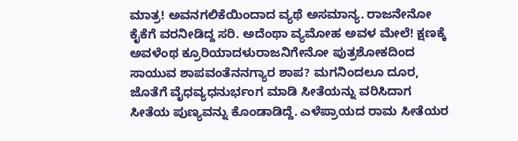ಮಾತ್ರ! ಅವನಗಲಿಕೆಯಿಂದಾದ ವ್ಯಥೆ ಅಸಮಾನ್ಯ. ರಾಜನೇನೋ ಕೈಕೆಗೆ ವರನೀಡಿದ್ದ ಸರಿ. ಅದೆಂಥಾ ವ್ಯಮೋಹ ಅವಳ ಮೇಲೆ! ಕ್ಷಣಕ್ಕೆ ಅವಳೆಂಥ ಕ್ರೂರಿಯಾದಳುರಾಜನಿಗೇನೋ ಪುತ್ರಶೋಕದಿಂದ ಸಾಯುವ ಶಾಪವಂತೆನನಗ್ಯಾರ ಶಾಪ? ಮಗನಿಂದಲೂ ದೂರ, ಜೊತೆಗೆ ವೈಧವ್ಯಧನುರ್ಭಂಗ ಮಾಡಿ ಸೀತೆಯನ್ನು ವರಿಸಿದಾಗ ಸೀತೆಯ ಪುಣ್ಯವನ್ನು ಕೊಂಡಾಡಿದ್ದೆ. ಎಳೆಪ್ರಾಯದ ರಾಮ ಸೀತೆಯರ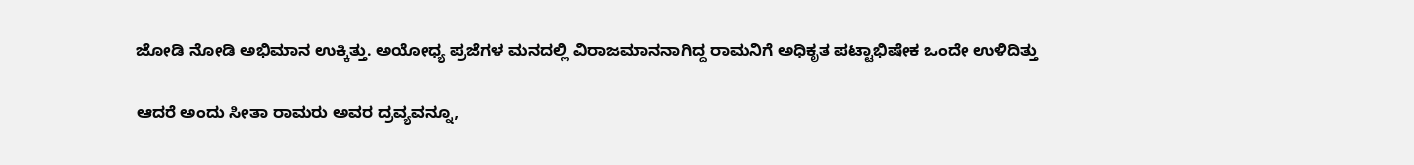ಜೋಡಿ ನೋಡಿ ಅಭಿಮಾನ ಉಕ್ಕಿತ್ತು. ಅಯೋಧ್ಯ ಪ್ರಜೆಗಳ ಮನದಲ್ಲಿ ವಿರಾಜಮಾನನಾಗಿದ್ದ ರಾಮನಿಗೆ ಅಧಿಕೃತ ಪಟ್ಟಾಭಿಷೇಕ ಒಂದೇ ಉಳಿದಿತ್ತು

ಆದರೆ ಅಂದು ಸೀತಾ ರಾಮರು ಅವರ ದ್ರವ್ಯವನ್ನೂ,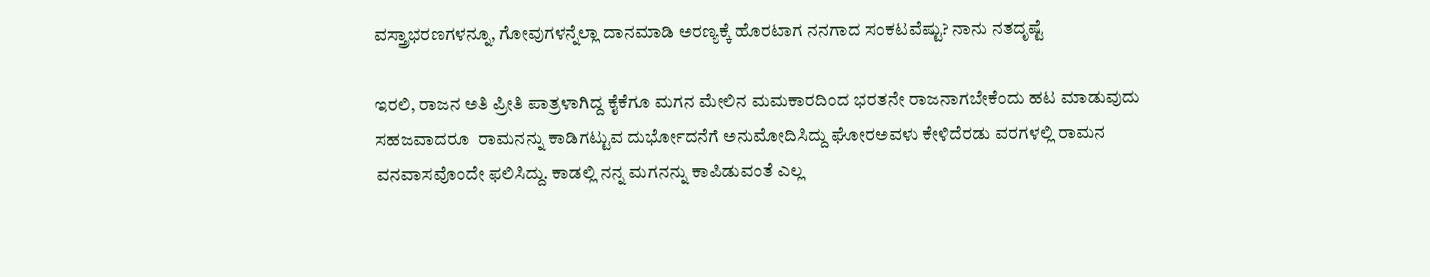ವಸ್ತ್ರಾಭರಣಗಳನ್ನೂ, ಗೋವುಗಳನ್ನೆಲ್ಲಾ ದಾನಮಾಡಿ ಅರಣ್ಯಕ್ಕೆ ಹೊರಟಾಗ ನನಗಾದ ಸಂಕಟವೆಷ್ಟು? ನಾನು ನತದೃಷ್ಟೆ

ಇರಲಿ, ರಾಜನ ಅತಿ ಪ್ರೀತಿ ಪಾತ್ರಳಾಗಿದ್ದ ಕೈಕೆಗೂ ಮಗನ ಮೇಲಿನ ಮಮಕಾರದಿಂದ ಭರತನೇ ರಾಜನಾಗಬೇಕೆಂದು ಹಟ ಮಾಡುವುದು ಸಹಜವಾದರೂ  ರಾಮನನ್ನು ಕಾಡಿಗಟ್ಟುವ ದುರ್ಭೋದನೆಗೆ ಅನುಮೋದಿಸಿದ್ದು ಘೋರಅವಳು ಕೇಳಿದೆರಡು ವರಗಳಲ್ಲಿ ರಾಮನ ವನವಾಸವೊಂದೇ ಫಲಿಸಿದ್ದು. ಕಾಡಲ್ಲಿ ನನ್ನ ಮಗನನ್ನು ಕಾಪಿಡುವಂತೆ ಎಲ್ಲ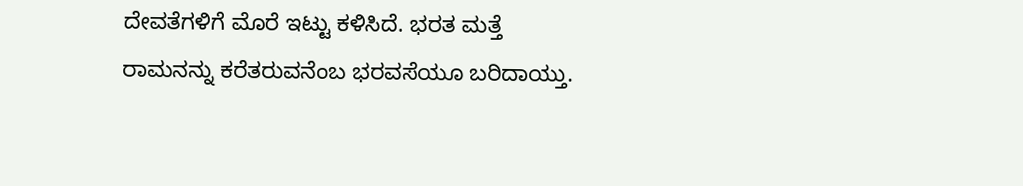ದೇವತೆಗಳಿಗೆ ಮೊರೆ ಇಟ್ಟು ಕಳಿಸಿದೆ. ಭರತ ಮತ್ತೆ ರಾಮನನ್ನು ಕರೆತರುವನೆಂಬ ಭರವಸೆಯೂ ಬರಿದಾಯ್ತು.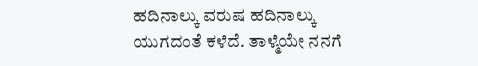ಹದಿನಾಲ್ಕು ವರುಷ ಹದಿನಾಲ್ಕು ಯುಗದಂತೆ ಕಳೆದೆ. ತಾಳ್ಮೆಯೇ ನನಗೆ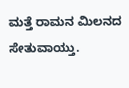ಮತ್ತೆ ರಾಮನ ಮಿಲನದ ಸೇತುವಾಯ್ತು.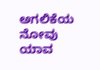ಅಗಲಿಕೆಯ ನೋವು ಯಾವ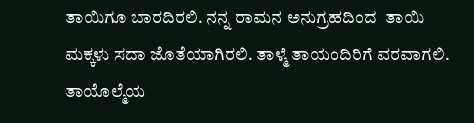ತಾಯಿಗೂ ಬಾರದಿರಲಿ. ನನ್ನ ರಾಮನ ಅನುಗ್ರಹದಿಂದ  ತಾಯಿ ಮಕ್ಕಳು ಸದಾ ಜೊತೆಯಾಗಿರಲಿ. ತಾಳ್ಮೆ ತಾಯಂದಿರಿಗೆ ವರವಾಗಲಿ. ತಾಯೊಲ್ಮೆಯ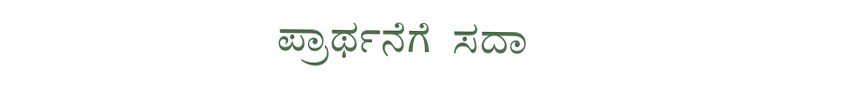ಪ್ರಾರ್ಥನೆಗೆ  ಸದಾ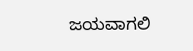ಜಯವಾಗಲಿ